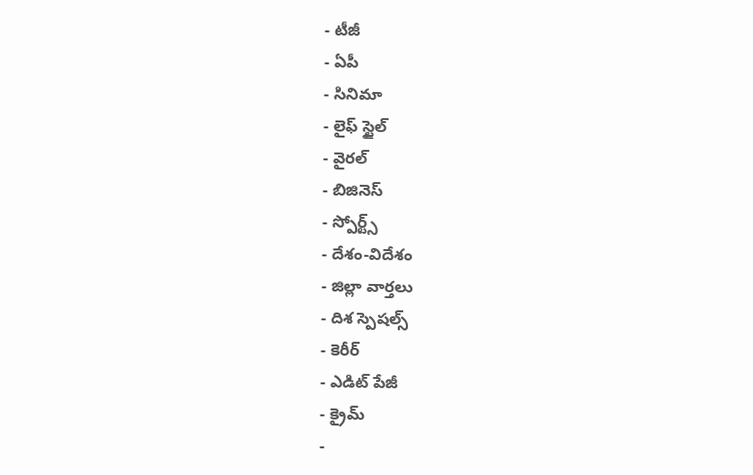- టీజీ
- ఏపీ
- సినిమా
- లైఫ్ స్టైల్
- వైరల్
- బిజినెస్
- స్పోర్ట్స్
- దేశం-విదేశం
- జిల్లా వార్తలు
- దిశ స్పెషల్స్
- కెరీర్
- ఎడిట్ పేజీ
- క్రైమ్
-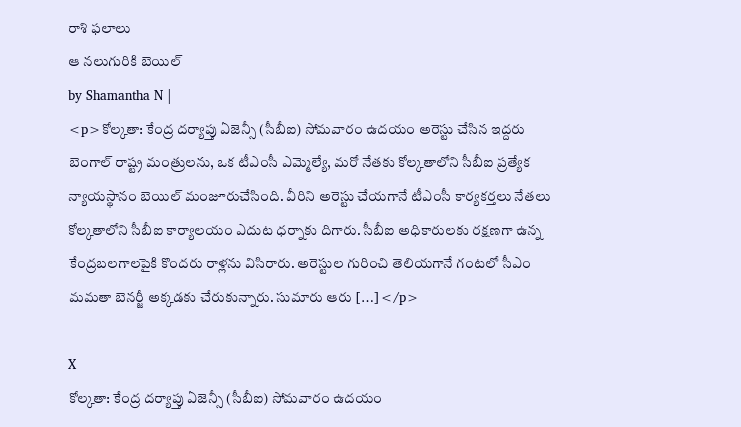రాశి ఫలాలు
ఆ నలుగురికి బెయిల్
by Shamantha N |
<p>కోల్కతా: కేంద్ర దర్యాప్తు ఏజెన్సీ (సీబీఐ) సోమవారం ఉదయం అరెస్టు చేసిన ఇద్దరు బెంగాల్ రాష్ట్ర మంత్రులను, ఒక టీఎంసీ ఎమ్మెల్యే, మరో నేతకు కోల్కతాలోని సీబీఐ ప్రత్యేక న్యాయస్థానం బెయిల్ మంజూరుచేసింది. వీరిని అరెస్టు చేయగానే టీఎంసీ కార్యకర్తలు నేతలు కోల్కతాలోని సీబీఐ కార్యాలయం ఎదుట ధర్నాకు దిగారు. సీబీఐ అధికారులకు రక్షణగా ఉన్న కేంద్రబలగాలపైకి కొందరు రాళ్లను విసిరారు. అరెస్టుల గురించి తెలియగానే గంటలో సీఎం మమతా బెనర్జీ అక్కడకు చేరుకున్నారు. సుమారు ఆరు […]</p>

X
కోల్కతా: కేంద్ర దర్యాప్తు ఏజెన్సీ (సీబీఐ) సోమవారం ఉదయం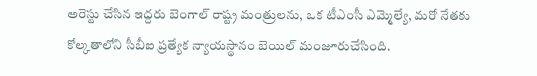అరెస్టు చేసిన ఇద్దరు బెంగాల్ రాష్ట్ర మంత్రులను, ఒక టీఎంసీ ఎమ్మెల్యే, మరో నేతకు కోల్కతాలోని సీబీఐ ప్రత్యేక న్యాయస్థానం బెయిల్ మంజూరుచేసింది.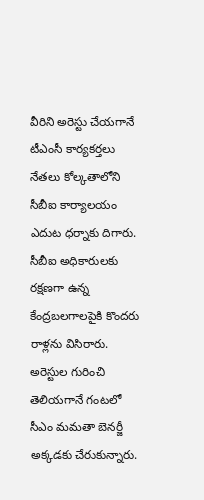వీరిని అరెస్టు చేయగానే టీఎంసీ కార్యకర్తలు నేతలు కోల్కతాలోని సీబీఐ కార్యాలయం ఎదుట ధర్నాకు దిగారు. సీబీఐ అధికారులకు రక్షణగా ఉన్న కేంద్రబలగాలపైకి కొందరు రాళ్లను విసిరారు. అరెస్టుల గురించి తెలియగానే గంటలో సీఎం మమతా బెనర్జీ అక్కడకు చేరుకున్నారు.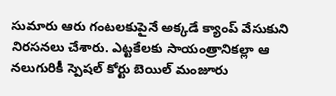సుమారు ఆరు గంటలకుపైనే అక్కడే క్యాంప్ వేసుకుని నిరసనలు చేశారు. ఎట్టకేలకు సాయంత్రానికల్లా ఆ నలుగురికీ స్పెషల్ కోర్టు బెయిల్ మంజూరు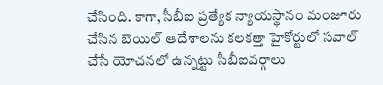చేసింది. కాగా, సీబీఐ ప్రత్యేక న్యాయస్థానం మంజూరు చేసిన బెయిల్ ఆదేశాలను కలకత్తా హైకోర్టులో సవాల్ చేసే యోచనలో ఉన్నట్టు సీబీఐవర్గాలు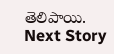తెలిపాయి.
Next Story